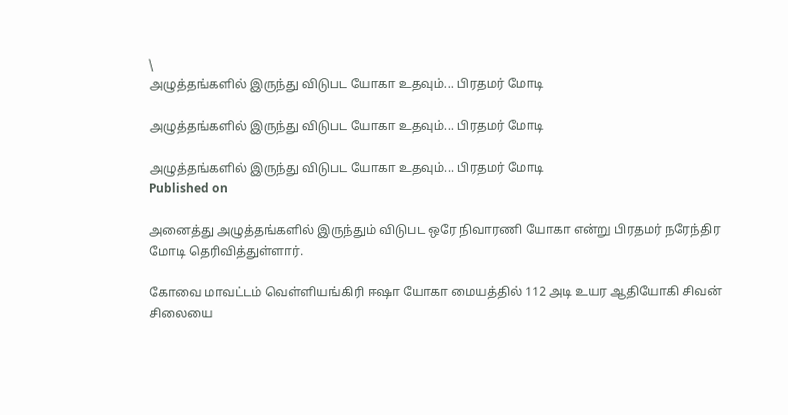\
அழுத்தங்களில் இருந்து விடுபட யோகா உதவும்... பிரதமர் மோடி

அழுத்தங்களில் இருந்து விடுபட யோகா உதவும்... பிரதமர் மோடி

அழுத்தங்களில் இருந்து விடுபட யோகா உதவும்... பிரதமர் மோடி
Published on

அனைத்து அழுத்தங்களில் இருந்தும் விடுபட ஒரே நிவாரணி யோகா என்று பிரதமர் நரேந்திர மோடி தெரிவித்துள்ளார்.

கோவை மாவட்டம் வெள்ளியங்கிரி ஈஷா யோகா மையத்தில் 112 அடி உயர ஆதியோகி சிவன் சிலையை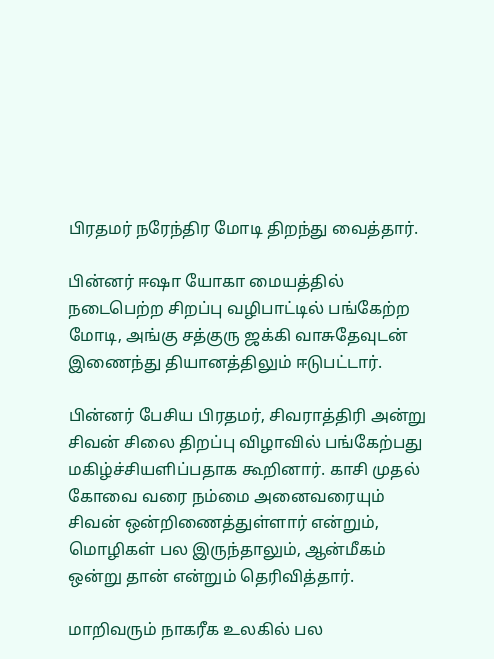பிரதமர் நரேந்திர மோடி திறந்து வைத்தார்.

பின்னர் ஈஷா யோகா மையத்தில் நடைபெற்ற சிறப்பு வழிபாட்டில் பங்கேற்ற மோடி, அங்கு சத்குரு ஜக்கி வாசுதேவுடன் இணைந்து தியானத்திலும் ஈடுபட்டார்.

பின்னர் பேசிய பிரதமர், சிவராத்திரி அன்று சிவன் சிலை திறப்பு விழாவில் பங்கேற்பது மகிழ்ச்சியளிப்பதாக கூறினார். காசி முதல் கோவை வரை நம்மை அனைவரையும் சிவன் ஒன்றிணைத்துள்ளார் என்றும், மொழிகள் பல இருந்தாலும், ஆன்மீகம் ஒன்று தான் என்றும் தெரிவித்தார்.

மாறிவரும் நாகரீக உலகில் பல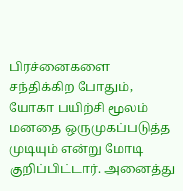பிரச்னைகளை சந்திக்கிற போதும், யோகா பயிற்சி மூலம் மனதை ஒருமுகப்படுத்த முடியும் என்று மோடி குறிப்பிட்டார். அனைத்து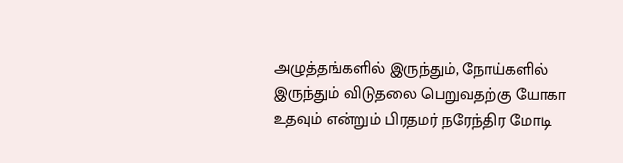அழுத்தங்களில் இருந்தும், நோய்களில் இருந்தும் விடுதலை பெறுவதற்கு யோகா உதவும் என்றும் பிரதமர் நரேந்திர மோடி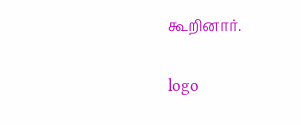கூறினார்.

logo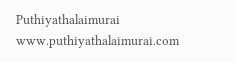Puthiyathalaimurai
www.puthiyathalaimurai.com